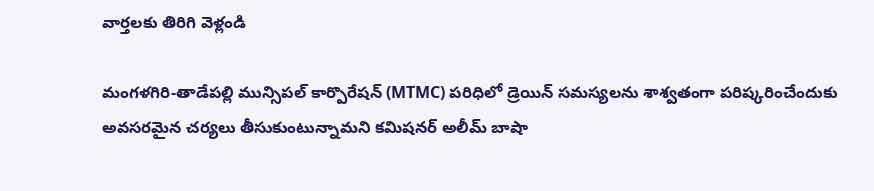వార్తలకు తిరిగి వెళ్లండి

మంగళగిరి-తాడేపల్లి మున్సిపల్ కార్పొరేషన్ (MTMC) పరిధిలో డ్రెయిన్ సమస్యలను శాశ్వతంగా పరిష్కరించేందుకు అవసరమైన చర్యలు తీసుకుంటున్నామని కమిషనర్ అలీమ్ బాషా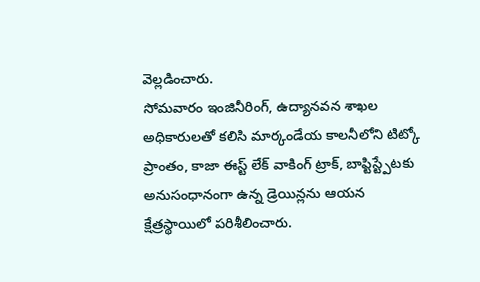వెల్లడించారు.
సోమవారం ఇంజినీరింగ్, ఉద్యానవన శాఖల అధికారులతో కలిసి మార్కండేయ కాలనీలోని టిట్కో ప్రాంతం, కాజా ఈస్ట్ లేక్ వాకింగ్ ట్రాక్, బాప్టిస్ట్పేటకు అనుసంధానంగా ఉన్న డ్రెయిన్లను ఆయన క్షేత్రస్థాయిలో పరిశీలించారు.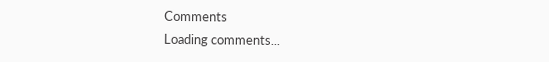Comments
Loading comments...